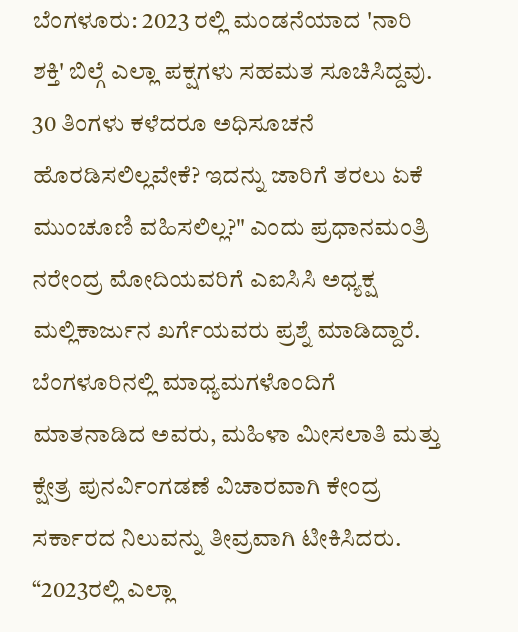ಬೆಂಗಳೂರು: 2023 ರಲ್ಲಿ ಮಂಡನೆಯಾದ 'ನಾರಿ ಶಕ್ತಿ' ಬಿಲ್ಗೆ ಎಲ್ಲಾ ಪಕ್ಷಗಳು ಸಹಮತ ಸೂಚಿಸಿದ್ದವು. 30 ತಿಂಗಳು ಕಳೆದರೂ ಅಧಿಸೂಚನೆ ಹೊರಡಿಸಲಿಲ್ಲವೇಕೆ? ಇದನ್ನು ಜಾರಿಗೆ ತರಲು ಏಕೆ ಮುಂಚೂಣಿ ವಹಿಸಲಿಲ್ಲ?" ಎಂದು ಪ್ರಧಾನಮಂತ್ರಿ ನರೇಂದ್ರ ಮೋದಿಯವರಿಗೆ ಎಐಸಿಸಿ ಅಧ್ಯಕ್ಷ ಮಲ್ಲಿಕಾರ್ಜುನ ಖರ್ಗೆಯವರು ಪ್ರಶ್ನೆ ಮಾಡಿದ್ದಾರೆ.
ಬೆಂಗಳೂರಿನಲ್ಲಿ ಮಾಧ್ಯಮಗಳೊಂದಿಗೆ ಮಾತನಾಡಿದ ಅವರು, ಮಹಿಳಾ ಮೀಸಲಾತಿ ಮತ್ತು ಕ್ಷೇತ್ರ ಪುನರ್ವಿಂಗಡಣೆ ವಿಚಾರವಾಗಿ ಕೇಂದ್ರ ಸರ್ಕಾರದ ನಿಲುವನ್ನು ತೀವ್ರವಾಗಿ ಟೀಕಿಸಿದರು.
“2023ರಲ್ಲಿ ಎಲ್ಲಾ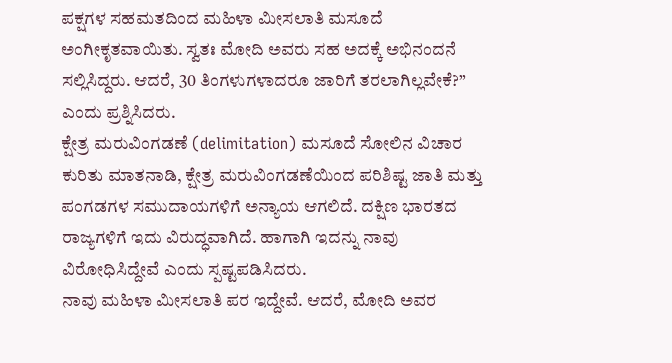ಪಕ್ಷಗಳ ಸಹಮತದಿಂದ ಮಹಿಳಾ ಮೀಸಲಾತಿ ಮಸೂದೆ ಅಂಗೀಕೃತವಾಯಿತು. ಸ್ವತಃ ಮೋದಿ ಅವರು ಸಹ ಅದಕ್ಕೆ ಅಭಿನಂದನೆ ಸಲ್ಲಿಸಿದ್ದರು. ಆದರೆ, 30 ತಿಂಗಳುಗಳಾದರೂ ಜಾರಿಗೆ ತರಲಾಗಿಲ್ಲವೇಕೆ?” ಎಂದು ಪ್ರಶ್ನಿಸಿದರು.
ಕ್ಷೇತ್ರ ಮರುವಿಂಗಡಣೆ (delimitation) ಮಸೂದೆ ಸೋಲಿನ ವಿಚಾರ ಕುರಿತು ಮಾತನಾಡಿ, ಕ್ಷೇತ್ರ ಮರುವಿಂಗಡಣೆಯಿಂದ ಪರಿಶಿಷ್ಟ ಜಾತಿ ಮತ್ತು ಪಂಗಡಗಳ ಸಮುದಾಯಗಳಿಗೆ ಅನ್ಯಾಯ ಆಗಲಿದೆ. ದಕ್ಷಿಣ ಭಾರತದ ರಾಜ್ಯಗಳಿಗೆ ಇದು ವಿರುದ್ಧವಾಗಿದೆ. ಹಾಗಾಗಿ ಇದನ್ನು ನಾವು ವಿರೋಧಿಸಿದ್ದೇವೆ ಎಂದು ಸ್ಪಷ್ಟಪಡಿಸಿದರು.
ನಾವು ಮಹಿಳಾ ಮೀಸಲಾತಿ ಪರ ಇದ್ದೇವೆ. ಆದರೆ, ಮೋದಿ ಅವರ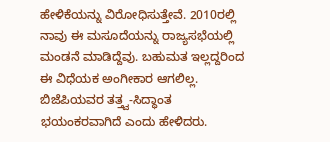ಹೇಳಿಕೆಯನ್ನು ವಿರೋಧಿಸುತ್ತೇವೆ. 2010ರಲ್ಲಿ ನಾವು ಈ ಮಸೂದೆಯನ್ನು ರಾಜ್ಯಸಭೆಯಲ್ಲಿ ಮಂಡನೆ ಮಾಡಿದ್ದೆವು. ಬಹುಮತ ಇಲ್ಲದ್ದರಿಂದ ಈ ವಿಧೆಯಕ ಅಂಗೀಕಾರ ಆಗಲಿಲ್ಲ. ಬಿಜೆಪಿಯವರ ತತ್ತ್ವ-ಸಿದ್ಧಾಂತ ಭಯಂಕರವಾಗಿದೆ ಎಂದು ಹೇಳಿದರು.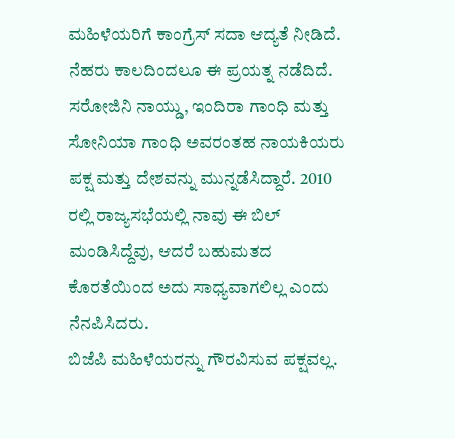ಮಹಿಳೆಯರಿಗೆ ಕಾಂಗ್ರೆಸ್ ಸದಾ ಆದ್ಯತೆ ನೀಡಿದೆ. ನೆಹರು ಕಾಲದಿಂದಲೂ ಈ ಪ್ರಯತ್ನ ನಡೆದಿದೆ. ಸರೋಜಿನಿ ನಾಯ್ಡು, ಇಂದಿರಾ ಗಾಂಧಿ ಮತ್ತು ಸೋನಿಯಾ ಗಾಂಧಿ ಅವರಂತಹ ನಾಯಕಿಯರು ಪಕ್ಷ ಮತ್ತು ದೇಶವನ್ನು ಮುನ್ನಡೆಸಿದ್ದಾರೆ. 2010 ರಲ್ಲಿ ರಾಜ್ಯಸಭೆಯಲ್ಲಿ ನಾವು ಈ ಬಿಲ್ ಮಂಡಿಸಿದ್ದೆವು, ಆದರೆ ಬಹುಮತದ ಕೊರತೆಯಿಂದ ಅದು ಸಾಧ್ಯವಾಗಲಿಲ್ಲ ಎಂದು ನೆನಪಿಸಿದರು.
ಬಿಜೆಪಿ ಮಹಿಳೆಯರನ್ನು ಗೌರವಿಸುವ ಪಕ್ಷವಲ್ಲ.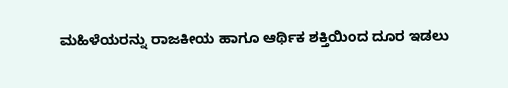ಮಹಿಳೆಯರನ್ನು ರಾಜಕೀಯ ಹಾಗೂ ಆರ್ಥಿಕ ಶಕ್ತಿಯಿಂದ ದೂರ ಇಡಲು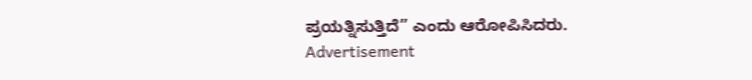ಪ್ರಯತ್ನಿಸುತ್ತಿದೆ” ಎಂದು ಆರೋಪಿಸಿದರು.
Advertisement